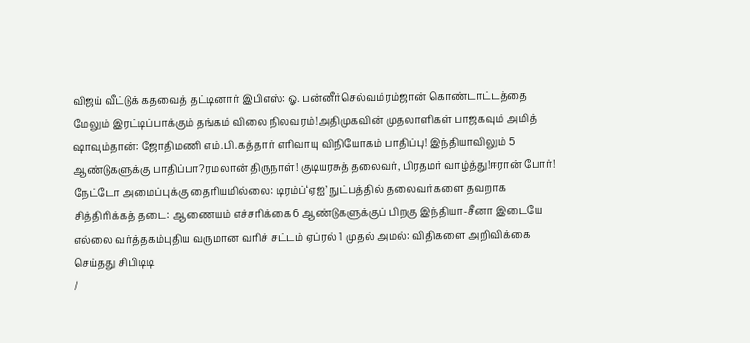விஜய் வீட்டுக் கதவைத் தட்டினார் இபிஎஸ்: ஓ. பன்னீர்செல்வம்ரம்ஜான் கொண்டாட்டத்தை மேலும் இரட்டிப்பாக்கும் தங்கம் விலை நிலவரம்!அதிமுகவின் முதலாளிகள் பாஜகவும் அமித் ஷாவும்தான்: ஜோதிமணி எம்.பி.கத்தார் எரிவாயு விநியோகம் பாதிப்பு! இந்தியாவிலும் 5 ஆண்டுகளுக்கு பாதிப்பா?ரமலான் திருநாள்! குடியரசுத் தலைவர், பிரதமர் வாழ்த்து!ஈரான் போர்! நேட்டோ அமைப்புக்கு தைரியமில்லை: டிரம்ப்‘ஏஐ’ நுட்பத்தில் தலைவர்களை தவறாக சித்திரிக்கத் தடை: ஆணையம் எச்சரிக்கை6 ஆண்டுகளுக்குப் பிறகு இந்தியா-சீனா இடையே எல்லை வர்த்தகம்புதிய வருமான வரிச் சட்டம் ஏப்ரல் 1 முதல் அமல்: விதிகளை அறிவிக்கை செய்தது சிபிடிடி
/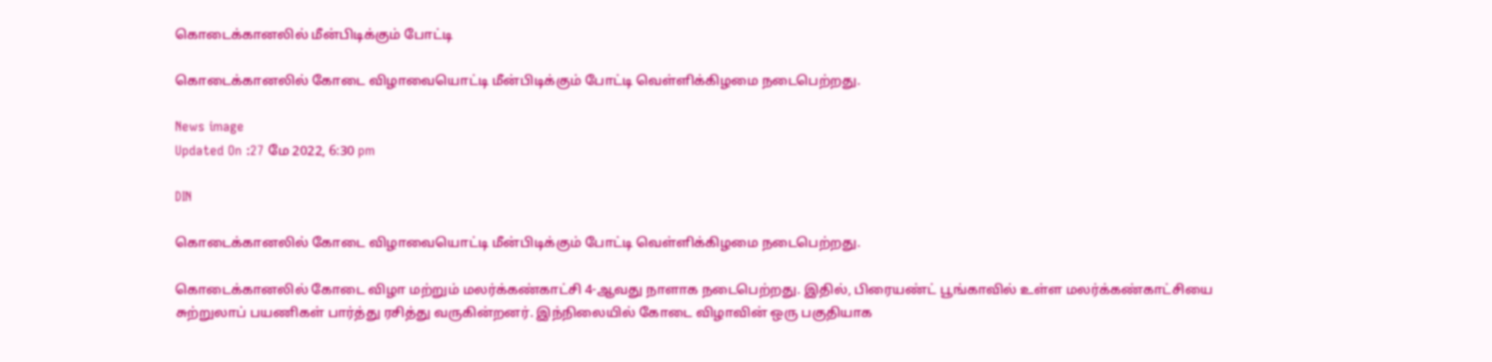கொடைக்கானலில் மீன்பிடிக்கும் போட்டி

கொடைக்கானலில் கோடை விழாவையொட்டி மீன்பிடிக்கும் போட்டி வெள்ளிக்கிழமை நடைபெற்றது.

News image
Updated On :27 மே 2022, 6:30 pm

DIN

கொடைக்கானலில் கோடை விழாவையொட்டி மீன்பிடிக்கும் போட்டி வெள்ளிக்கிழமை நடைபெற்றது.

கொடைக்கானலில் கோடை விழா மற்றும் மலர்க்கண்காட்சி 4-ஆவது நாளாக நடைபெற்றது. இதில், பிரையண்ட் பூங்காவில் உள்ள மலர்க்கண்காட்சியை சுற்றுலாப் பயணிகள் பார்த்து ரசித்து வருகின்றனர். இந்நிலையில் கோடை விழாவின் ஒரு பகுதியாக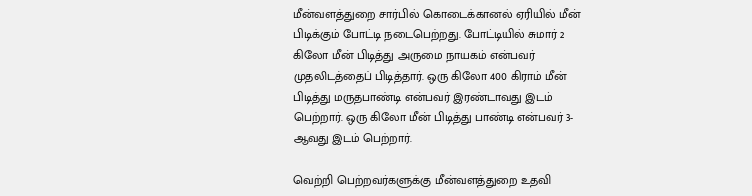மீன்வளத்துறை சார்பில் கொடைக்கானல் ஏரியில் மீன் பிடிக்கும் போட்டி நடைபெற்றது. போட்டியில் சுமார் 2 கிலோ மீன் பிடித்து அருமை நாயகம் என்பவர் முதலிடத்தைப் பிடித்தார். ஒரு கிலோ 400 கிராம் மீன் பிடித்து மருதபாண்டி என்பவர் இரண்டாவது இடம் பெற்றார். ஒரு கிலோ மீன் பிடித்து பாண்டி என்பவர் 3-ஆவது இடம் பெற்றார்.

வெற்றி பெற்றவர்களுக்கு மீன்வளத்துறை உதவி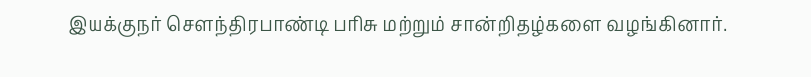இயக்குநர் செளந்திரபாண்டி பரிசு மற்றும் சான்றிதழ்களை வழங்கினார்.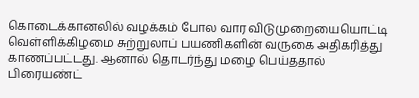கொடைக்கானலில் வழக்கம் போல வார விடுமுறையையொட்டி வெள்ளிக்கிழமை சுற்றுலாப் பயணிகளின் வருகை அதிகரித்து காணப்பட்டது. ஆனால் தொடர்ந்து மழை பெய்ததால் பிரையண்ட்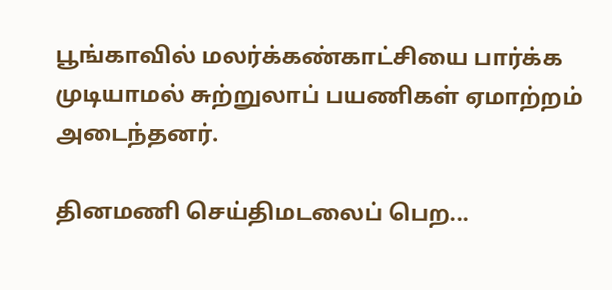பூங்காவில் மலர்க்கண்காட்சியை பார்க்க முடியாமல் சுற்றுலாப் பயணிகள் ஏமாற்றம் அடைந்தனர்.

தினமணி செய்திமடலைப் பெற...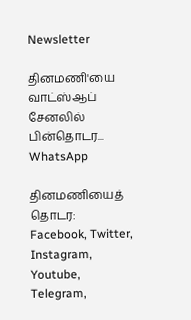Newsletter

தினமணி'யை வாட்ஸ்ஆப் சேனலில் பின்தொடர... WhatsApp

தினமணியைத் தொடர: Facebook, Twitter, Instagram, Youtube, Telegram,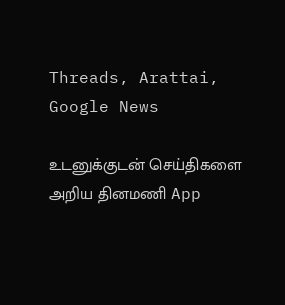Threads, Arattai, Google News

உடனுக்குடன் செய்திகளை அறிய தினமணி App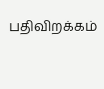பதிவிறக்கம்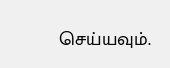செய்யவும்.